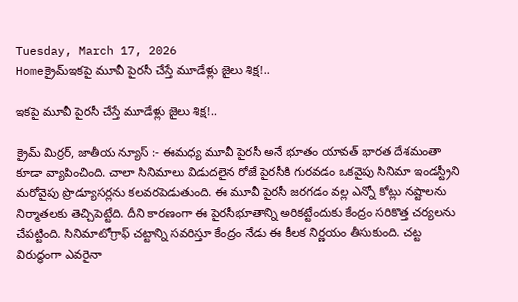Tuesday, March 17, 2026
Homeక్రైమ్ఇకపై మూవీ పైరసీ చేస్తే మూడేళ్లు జైలు శిక్ష!..

ఇకపై మూవీ పైరసీ చేస్తే మూడేళ్లు జైలు శిక్ష!..

క్రైమ్ మిర్రర్, జాతీయ న్యూస్ :- ఈమధ్య మూవీ పైరసీ అనే భూతం యావత్ భారత దేశమంతా కూడా వ్యాపించింది. చాలా సినిమాలు విడుదలైన రోజే పైరసీకి గురవడం ఒకవైపు సినిమా ఇండస్ట్రీని మరోవైపు ప్రొడ్యూసర్లను కలవరపెడుతుంది. ఈ మూవీ పైరసీ జరగడం వల్ల ఎన్నో కోట్లు నష్టాలను నిర్మాతలకు తెచ్చిపెట్టేది. దీని కారణంగా ఈ పైరసీభూతాన్ని అరికట్టేందుకు కేంద్రం సరికొత్త చర్యలను చేపట్టింది. సినిమాటోగ్రాఫ్ చట్టాన్ని సవరిస్తూ కేంద్రం నేడు ఈ కీలక నిర్ణయం తీసుకుంది. చట్ట విరుద్ధంగా ఎవరైనా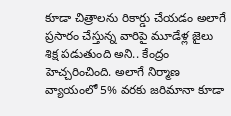కూడా చిత్రాలను రికార్డు చేయడం అలాగే ప్రసారం చేస్తున్న వారిపై మూడేళ్ల జైలు శిక్ష పడుతుంది అని.. కేంద్రం హెచ్చరించింది. అలాగే నిర్మాణ వ్యాయంలో 5% వరకు జరిమానా కూడా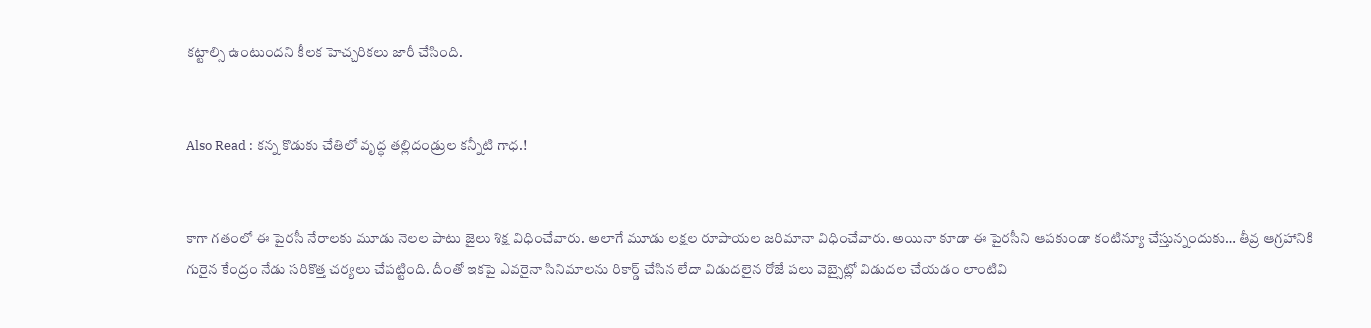కట్టాల్సి ఉంటుందని కీలక హెచ్చరికలు జారీ చేసింది.


Also Read : కన్న కొడుకు చేతిలో వృద్ధ తల్లిదండ్రుల కన్నీటి గాధ.!


కాగా గతంలో ఈ పైరసీ నేరాలకు మూడు నెలల పాటు జైలు శిక్ష విధించేవారు. అలాగే మూడు లక్షల రూపాయల జరిమానా విధించేవారు. అయినా కూడా ఈ పైరసీని ఆపకుండా కంటిన్యూ చేస్తున్నందుకు… తీవ్ర ఆగ్రహానికి గురైన కేంద్రం నేడు సరికొత్త చర్యలు చేపట్టింది. దీంతో ఇకపై ఎవరైనా సినిమాలను రికార్డ్ చేసిన లేదా విడుదలైన రోజే పలు వెబ్సైట్లో విడుదల చేయడం లాంటివి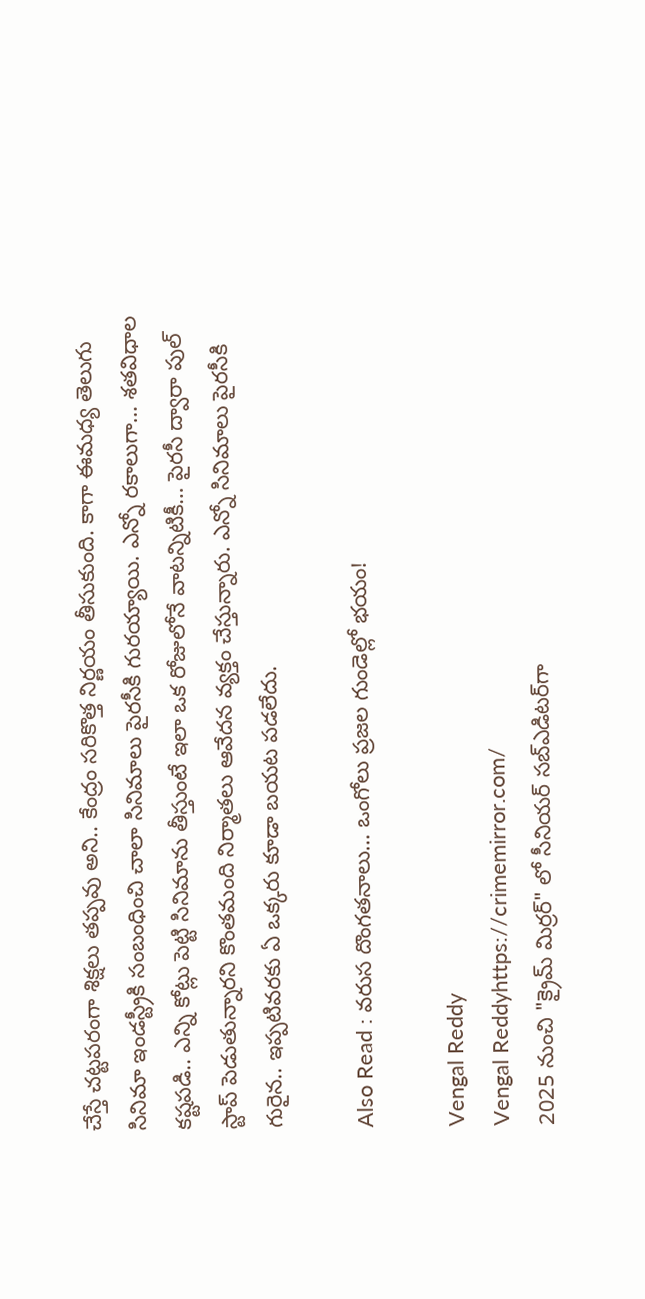చేస్తే చట్టపరంగా శిక్షలు తప్పవు అని.. కేంద్రం సరికొత్త నిర్ణయం తీసుకుంది. కాగా ఈమధ్య తెలుగు సినిమా ఇండస్ట్రీకి సంబంధించి చాలా సినిమాలు పైరసీకి గురయ్యాయి. ఎన్నో రకాలుగా… శతవిధాల కష్టపడి.. ఎన్ని కోట్లు పెట్టి సినిమాను తీస్తుంటే ఇలా ఒక రోజులోనే వాటన్నిటికీ… పైరసీ ద్వారా పుల్ స్టాప్ పెడుతున్నారని కొంతమంది నిర్మాతలు ఆవేదన వ్యక్తం చేస్తున్నారు. ఎన్నో సినిమాలు పైరసీకి గురైన.. ఇప్పటివరకు ఏ ఒక్కరు కూడా బయట పడలేదు.

Also Read : వరుస దొంగతనాలు… ఒంగోలు ప్రజల గుండెల్లో భయం!

Vengal Reddy
Vengal Reddyhttps://crimemirror.com/
2025 నుంచి "క్రైమ్ మిర్రర్" లో సీనియర్ సబ్‌ఎడిటర్‌గా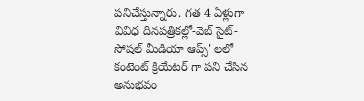పనిచేస్తున్నారు. గత 4 ఏళ్లుగా వివిధ దినపత్రికల్లో-వెబ్ సైట్-సోషల్ మీడియా ఆప్స్' లలో కంటెంట్ క్రియేటర్ గా పని చేసిన అనుభవం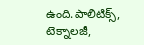ఉంది.పాలిటిక్స్‌, టెక్నాలజీ,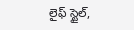లైఫ్‌ స్టైల్‌,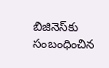బిజినెస్‌కు సంబంధించిన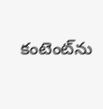కంటెంట్‌ను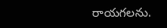రాయగలను.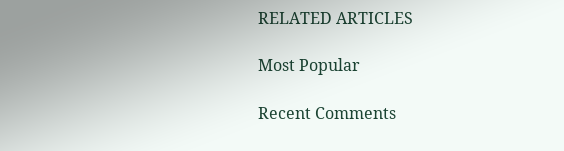RELATED ARTICLES

Most Popular

Recent Comments